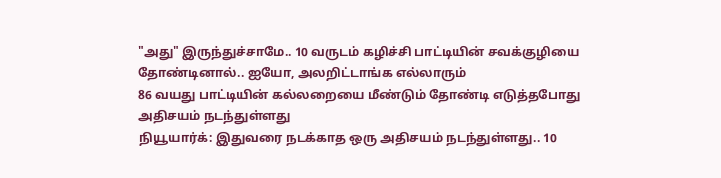"அது" இருந்துச்சாமே.. 10 வருடம் கழிச்சி பாட்டியின் சவக்குழியை தோண்டினால்.. ஐயோ, அலறிட்டாங்க எல்லாரும்
86 வயது பாட்டியின் கல்லறையை மீண்டும் தோண்டி எடுத்தபோது அதிசயம் நடந்துள்ளது
நியூயார்க்: இதுவரை நடக்காத ஒரு அதிசயம் நடந்துள்ளது.. 10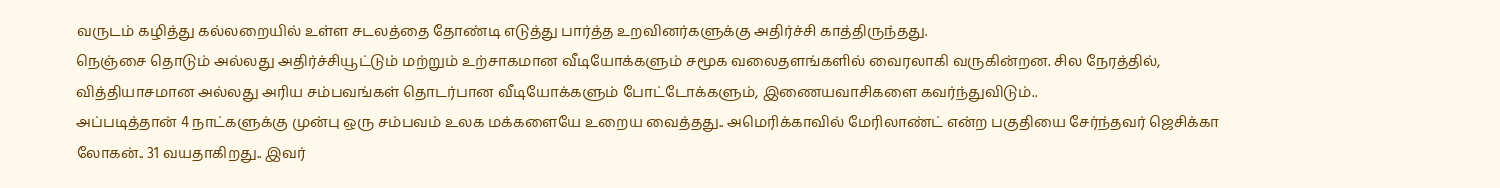வருடம் கழித்து கல்லறையில் உள்ள சடலத்தை தோண்டி எடுத்து பார்த்த உறவினர்களுக்கு அதிர்ச்சி காத்திருந்தது.
நெஞ்சை தொடும் அல்லது அதிர்ச்சியூட்டும் மற்றும் உற்சாகமான வீடியோக்களும் சமூக வலைதளங்களில் வைரலாகி வருகின்றன. சில நேரத்தில், வித்தியாசமான அல்லது அரிய சம்பவங்கள் தொடர்பான வீடியோக்களும் போட்டோக்களும், இணையவாசிகளை கவர்ந்துவிடும்..
அப்படித்தான் 4 நாட்களுக்கு முன்பு ஒரு சம்பவம் உலக மக்களையே உறைய வைத்தது.. அமெரிக்காவில் மேரிலாண்ட் என்ற பகுதியை சேர்ந்தவர் ஜெசிக்கா லோகன்.. 31 வயதாகிறது.. இவர்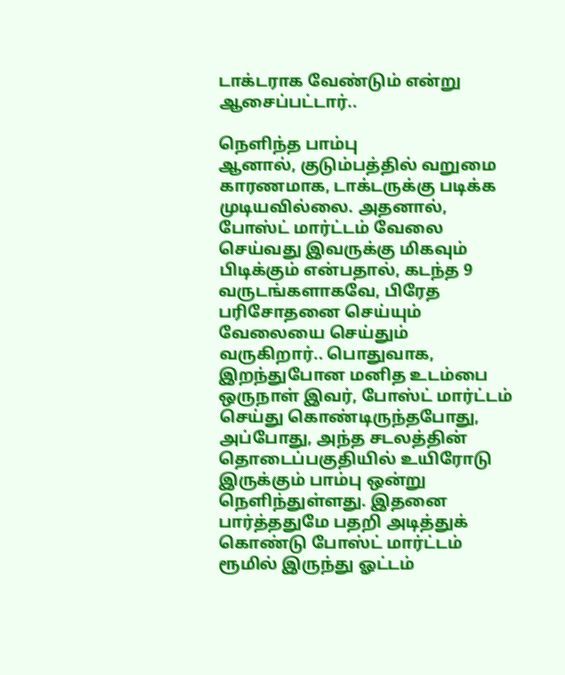டாக்டராக வேண்டும் என்று ஆசைப்பட்டார்..

நெளிந்த பாம்பு
ஆனால், குடும்பத்தில் வறுமை காரணமாக, டாக்டருக்கு படிக்க முடியவில்லை. அதனால், போஸ்ட் மார்ட்டம் வேலை செய்வது இவருக்கு மிகவும் பிடிக்கும் என்பதால், கடந்த 9 வருடங்களாகவே, பிரேத பரிசோதனை செய்யும் வேலையை செய்தும் வருகிறார்.. பொதுவாக, இறந்துபோன மனித உடம்பை ஒருநாள் இவர், போஸ்ட் மார்ட்டம் செய்து கொண்டிருந்தபோது, அப்போது, அந்த சடலத்தின் தொடைப்பகுதியில் உயிரோடு இருக்கும் பாம்பு ஒன்று நெளிந்துள்ளது. இதனை பார்த்ததுமே பதறி அடித்துக் கொண்டு போஸ்ட் மார்ட்டம் ரூமில் இருந்து ஓட்டம்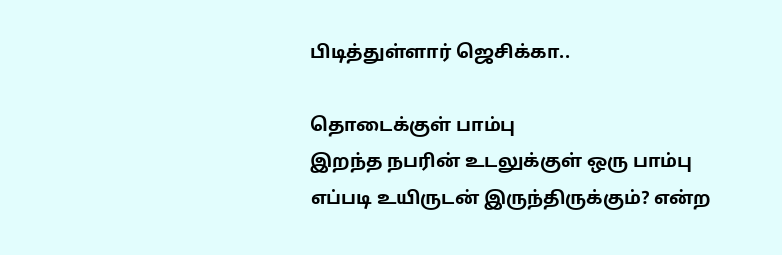பிடித்துள்ளார் ஜெசிக்கா..

தொடைக்குள் பாம்பு
இறந்த நபரின் உடலுக்குள் ஒரு பாம்பு எப்படி உயிருடன் இருந்திருக்கும்? என்ற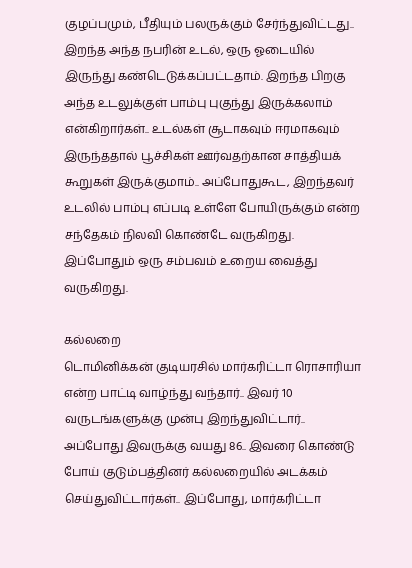குழப்பமும், பீதியும் பலருக்கும் சேர்ந்துவிட்டது.. இறந்த அந்த நபரின் உடல், ஒரு ஓடையில் இருந்து கண்டெடுக்கப்பட்டதாம். இறந்த பிறகு அந்த உடலுக்குள் பாம்பு புகுந்து இருக்கலாம் என்கிறார்கள்.. உடல்கள் சூடாகவும் ஈரமாகவும் இருந்ததால் பூச்சிகள் ஊர்வதற்கான சாத்தியக் கூறுகள் இருக்குமாம்.. அப்போதுகூட, இறந்தவர் உடலில் பாம்பு எப்படி உள்ளே போயிருக்கும் என்ற சந்தேகம் நிலவி கொண்டே வருகிறது. இப்போதும் ஒரு சம்பவம் உறைய வைத்து வருகிறது.

கல்லறை
டொமினிக்கன் குடியரசில் மார்கரிட்டா ரொசாரியா என்ற பாட்டி வாழ்ந்து வந்தார்.. இவர் 10 வருடங்களுக்கு முன்பு இறந்துவிட்டார்.. அப்போது இவருக்கு வயது 86.. இவரை கொண்டு போய் குடும்பத்தினர் கல்லறையில் அடக்கம் செய்துவிட்டார்கள்.. இப்போது, மார்கரிட்டா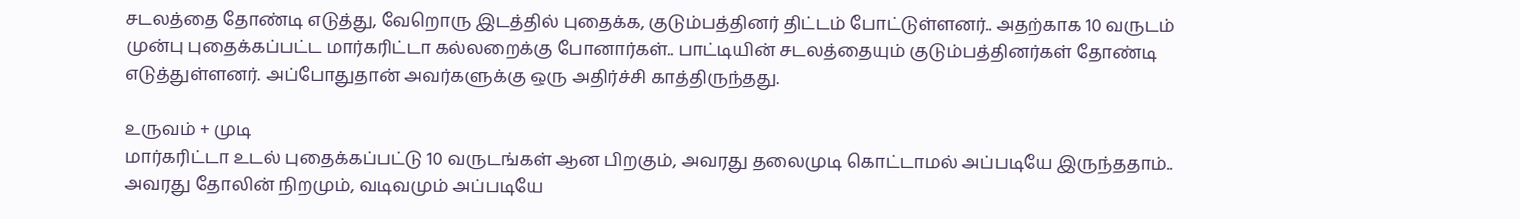சடலத்தை தோண்டி எடுத்து, வேறொரு இடத்தில் புதைக்க, குடும்பத்தினர் திட்டம் போட்டுள்ளனர்.. அதற்காக 10 வருடம் முன்பு புதைக்கப்பட்ட மார்கரிட்டா கல்லறைக்கு போனார்கள்.. பாட்டியின் சடலத்தையும் குடும்பத்தினர்கள் தோண்டி எடுத்துள்ளனர். அப்போதுதான் அவர்களுக்கு ஒரு அதிர்ச்சி காத்திருந்தது.

உருவம் + முடி
மார்கரிட்டா உடல் புதைக்கப்பட்டு 10 வருடங்கள் ஆன பிறகும், அவரது தலைமுடி கொட்டாமல் அப்படியே இருந்ததாம்.. அவரது தோலின் நிறமும், வடிவமும் அப்படியே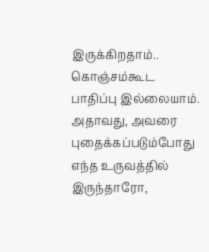இருக்கிறதாம்.. கொஞ்சம்கூட பாதிப்பு இல்லையாம். அதாவது, அவரை புதைக்கப்படும்போது எந்த உருவத்தில் இருந்தாரோ,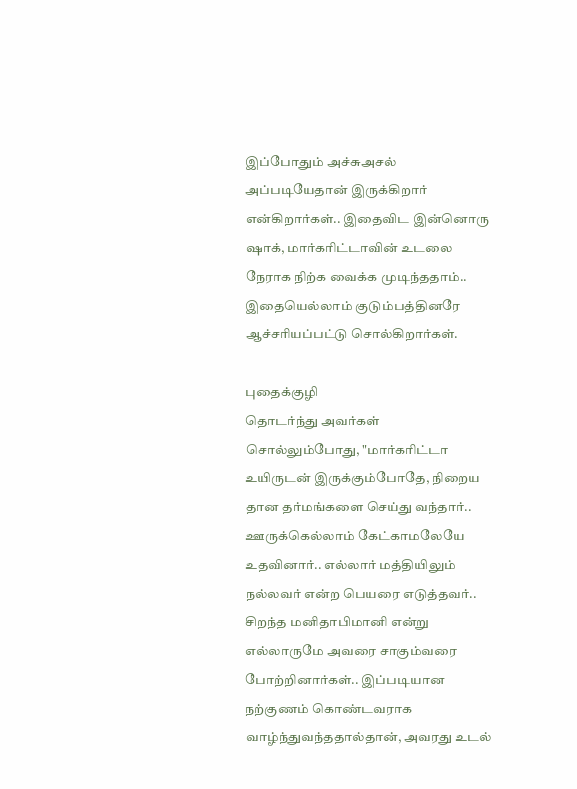இப்போதும் அச்சுஅசல் அப்படியேதான் இருக்கிறார் என்கிறார்கள்.. இதைவிட இன்னொரு ஷாக், மார்கரிட்டாவின் உடலை நேராக நிற்க வைக்க முடிந்ததாம்.. இதையெல்லாம் குடும்பத்தினரே ஆச்சரியப்பட்டு சொல்கிறார்கள்.

புதைக்குழி
தொடர்ந்து அவர்கள் சொல்லும்போது, "மார்கரிட்டா உயிருடன் இருக்கும்போதே, நிறைய தான தர்மங்களை செய்து வந்தார்.. ஊருக்கெல்லாம் கேட்காமலேயே உதவினார்.. எல்லார் மத்தியிலும் நல்லவர் என்ற பெயரை எடுத்தவர்.. சிறந்த மனிதாபிமானி என்று எல்லாருமே அவரை சாகும்வரை போற்றினார்கள்.. இப்படியான நற்குணம் கொண்டவராக வாழ்ந்துவந்ததால்தான், அவரது உடல்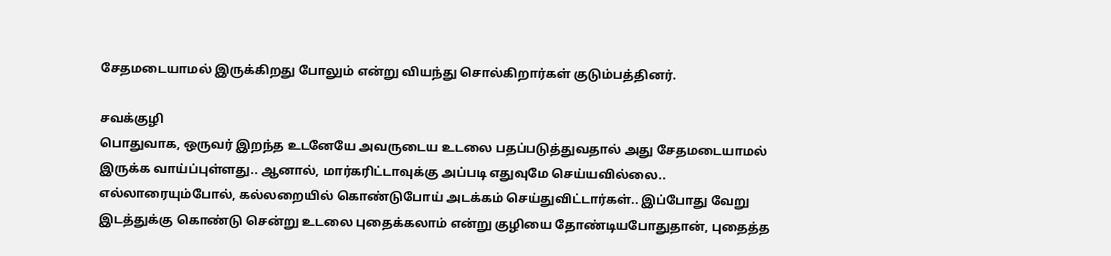சேதமடையாமல் இருக்கிறது போலும் என்று வியந்து சொல்கிறார்கள் குடும்பத்தினர்.

சவக்குழி
பொதுவாக, ஒருவர் இறந்த உடனேயே அவருடைய உடலை பதப்படுத்துவதால் அது சேதமடையாமல் இருக்க வாய்ப்புள்ளது.. ஆனால், மார்கரிட்டாவுக்கு அப்படி எதுவுமே செய்யவில்லை.. எல்லாரையும்போல், கல்லறையில் கொண்டுபோய் அடக்கம் செய்துவிட்டார்கள்.. இப்போது வேறு இடத்துக்கு கொண்டு சென்று உடலை புதைக்கலாம் என்று குழியை தோண்டியபோதுதான், புதைத்த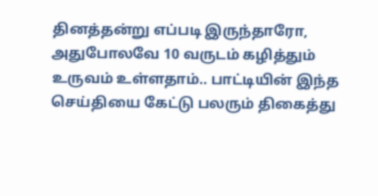தினத்தன்று எப்படி இருந்தாரோ, அதுபோலவே 10 வருடம் கழித்தும் உருவம் உள்ளதாம்.. பாட்டியின் இந்த செய்தியை கேட்டு பலரும் திகைத்து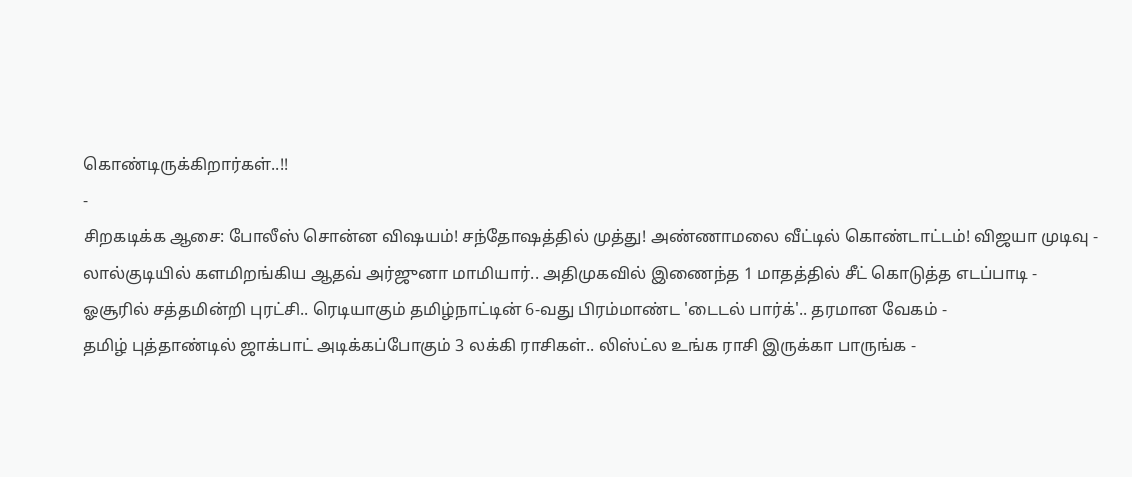கொண்டிருக்கிறார்கள்..!!
-
சிறகடிக்க ஆசை: போலீஸ் சொன்ன விஷயம்! சந்தோஷத்தில் முத்து! அண்ணாமலை வீட்டில் கொண்டாட்டம்! விஜயா முடிவு -
லால்குடியில் களமிறங்கிய ஆதவ் அர்ஜுனா மாமியார்.. அதிமுகவில் இணைந்த 1 மாதத்தில் சீட் கொடுத்த எடப்பாடி -
ஓசூரில் சத்தமின்றி புரட்சி.. ரெடியாகும் தமிழ்நாட்டின் 6-வது பிரம்மாண்ட 'டைடல் பார்க்'.. தரமான வேகம் -
தமிழ் புத்தாண்டில் ஜாக்பாட் அடிக்கப்போகும் 3 லக்கி ராசிகள்.. லிஸ்ட்ல உங்க ராசி இருக்கா பாருங்க -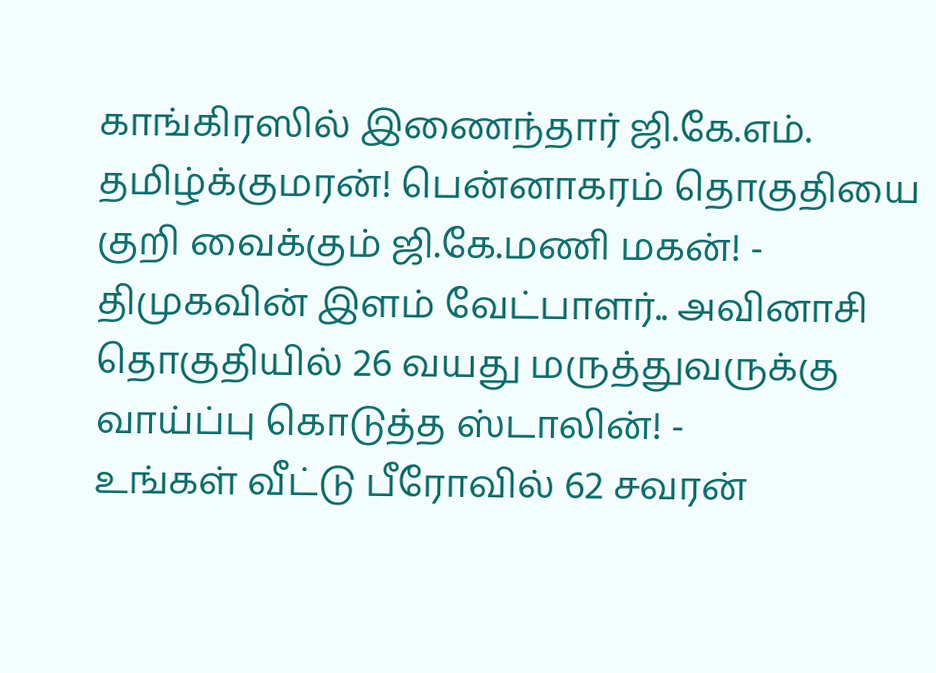காங்கிரஸில் இணைந்தார் ஜி.கே.எம். தமிழ்க்குமரன்! பென்னாகரம் தொகுதியை குறி வைக்கும் ஜி.கே.மணி மகன்! -
திமுகவின் இளம் வேட்பாளர்.. அவினாசி தொகுதியில் 26 வயது மருத்துவருக்கு வாய்ப்பு கொடுத்த ஸ்டாலின்! -
உங்கள் வீட்டு பீரோவில் 62 சவரன்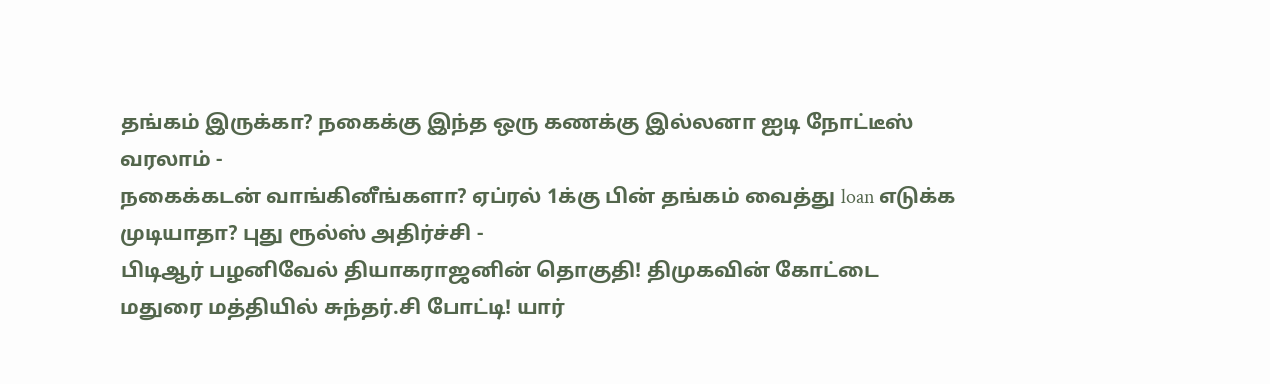தங்கம் இருக்கா? நகைக்கு இந்த ஒரு கணக்கு இல்லனா ஐடி நோட்டீஸ் வரலாம் -
நகைக்கடன் வாங்கினீங்களா? ஏப்ரல் 1க்கு பின் தங்கம் வைத்து loan எடுக்க முடியாதா? புது ரூல்ஸ் அதிர்ச்சி -
பிடிஆர் பழனிவேல் தியாகராஜனின் தொகுதி! திமுகவின் கோட்டை மதுரை மத்தியில் சுந்தர்.சி போட்டி! யார்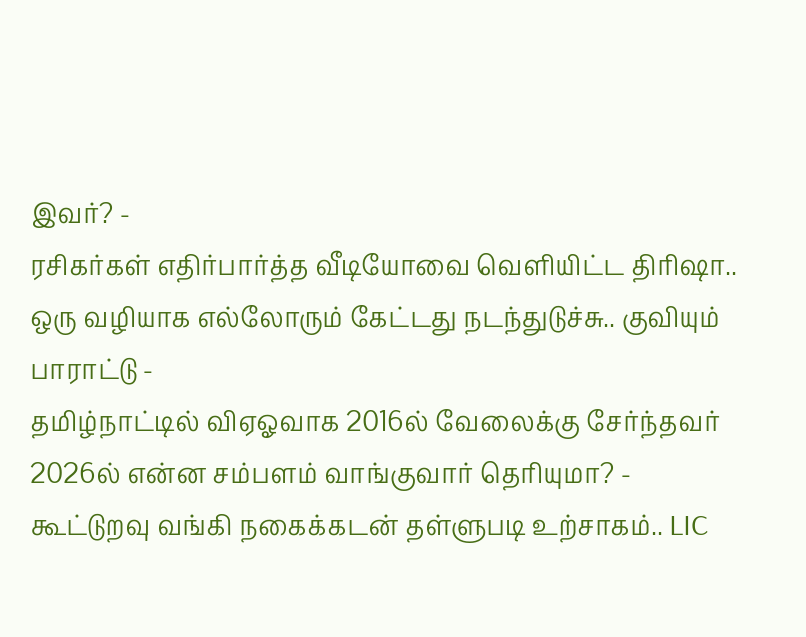இவர்? -
ரசிகர்கள் எதிர்பார்த்த வீடியோவை வெளியிட்ட திரிஷா.. ஒரு வழியாக எல்லோரும் கேட்டது நடந்துடுச்சு.. குவியும் பாராட்டு -
தமிழ்நாட்டில் விஏஓவாக 2016ல் வேலைக்கு சேர்ந்தவர் 2026ல் என்ன சம்பளம் வாங்குவார் தெரியுமா? -
கூட்டுறவு வங்கி நகைக்கடன் தள்ளுபடி உற்சாகம்.. LIC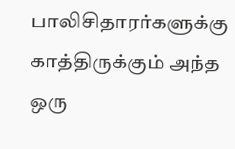பாலிசிதாரர்களுக்கு காத்திருக்கும் அந்த ஒரு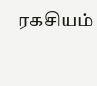ரகசியம்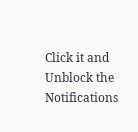Click it and Unblock the Notifications